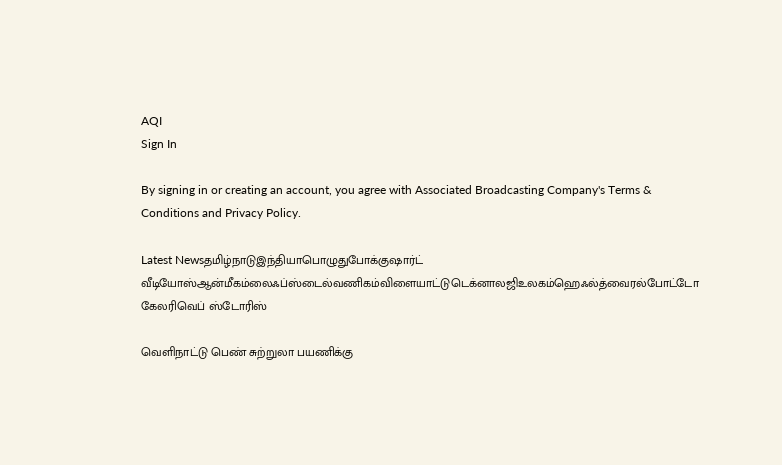AQI
Sign In

By signing in or creating an account, you agree with Associated Broadcasting Company's Terms & Conditions and Privacy Policy.

Latest Newsதமிழ்நாடுஇந்தியாபொழுதுபோக்குஷார்ட் வீடியோஸ்ஆன்மீகம்லைஃப்ஸ்டைல்வணிகம்விளையாட்டுடெக்னாலஜிஉலகம்ஹெஃல்த்வைரல்போட்டோ கேலரிவெப் ஸ்டோரிஸ்

வெளிநாட்டு பெண் சுற்றுலா பயணிக்கு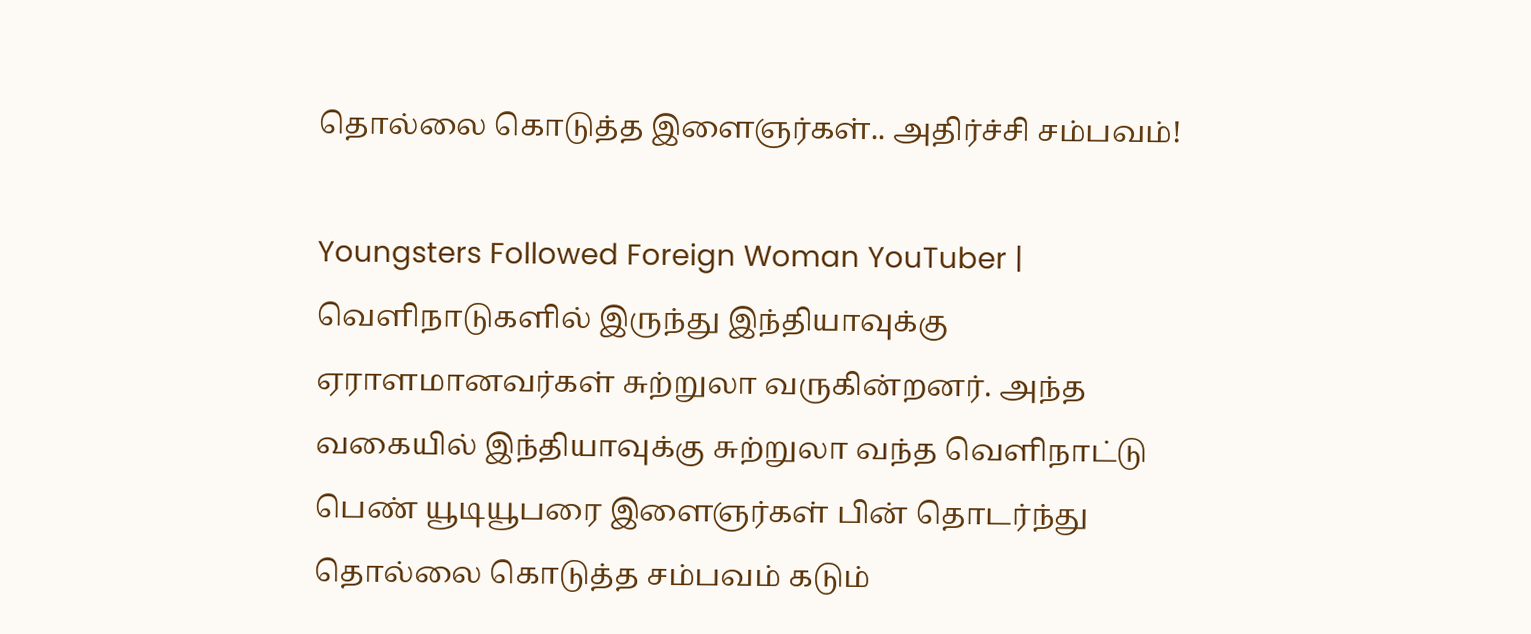தொல்லை கொடுத்த இளைஞர்கள்.. அதிர்ச்சி சம்பவம்!

Youngsters Followed Foreign Woman YouTuber | வெளிநாடுகளில் இருந்து இந்தியாவுக்கு ஏராளமானவர்கள் சுற்றுலா வருகின்றனர். அந்த வகையில் இந்தியாவுக்கு சுற்றுலா வந்த வெளிநாட்டு பெண் யூடியூபரை இளைஞர்கள் பின் தொடர்ந்து தொல்லை கொடுத்த சம்பவம் கடும்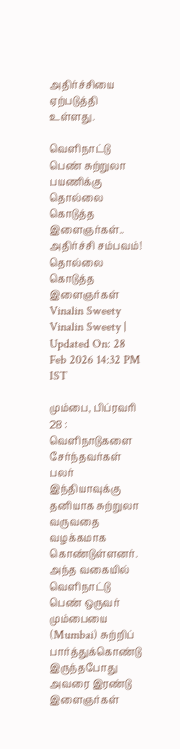அதிர்ச்சியை ஏற்படுத்தி உள்ளது.

வெளிநாட்டு பெண் சுற்றுலா பயணிக்கு தொல்லை கொடுத்த இளைஞர்கள்.. அதிர்ச்சி சம்பவம்!
தொல்லை கொடுத்த இளைஞர்கள்
Vinalin Sweety
Vinalin Sweety | Updated On: 28 Feb 2026 14:32 PM IST

மும்பை, பிப்ரவரி 28 : வெளிநாடுகளை சேர்ந்தவர்கள் பலர் இந்தியாவுக்கு தனியாக சுற்றுலா வருவதை வழக்கமாக கொண்டுள்ளனர். அந்த வகையில் வெளிநாட்டு பெண் ஒருவர் மும்பையை (Mumbai) சுற்றிப் பார்த்துக்கொண்டு இருந்தபோது அவரை இரண்டு இளைஞர்கள்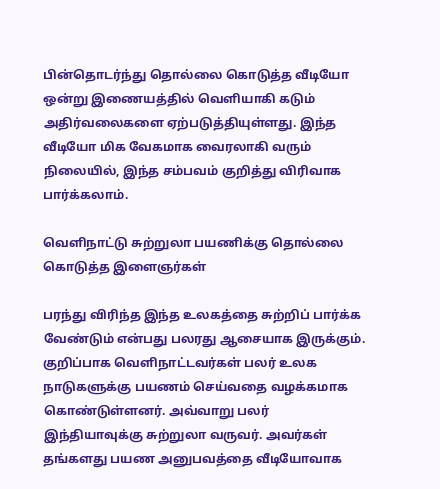பின்தொடர்ந்து தொல்லை கொடுத்த வீடியோ ஒன்று இணையத்தில் வெளியாகி கடும் அதிர்வலைகளை ஏற்படுத்தியுள்ளது. இந்த வீடியோ மிக வேகமாக வைரலாகி வரும் நிலையில், இந்த சம்பவம் குறித்து விரிவாக பார்க்கலாம்.

வெளிநாட்டு சுற்றுலா பயணிக்கு தொல்லை கொடுத்த இளைஞர்கள்

பரந்து விரிந்த இந்த உலகத்தை சுற்றிப் பார்க்க வேண்டும் என்பது பலரது ஆசையாக இருக்கும். குறிப்பாக வெளிநாட்டவர்கள் பலர் உலக நாடுகளுக்கு பயணம் செய்வதை வழக்கமாக கொண்டுள்ளனர். அவ்வாறு பலர் இந்தியாவுக்கு சுற்றுலா வருவர். அவர்கள் தங்களது பயண அனுபவத்தை வீடியோவாக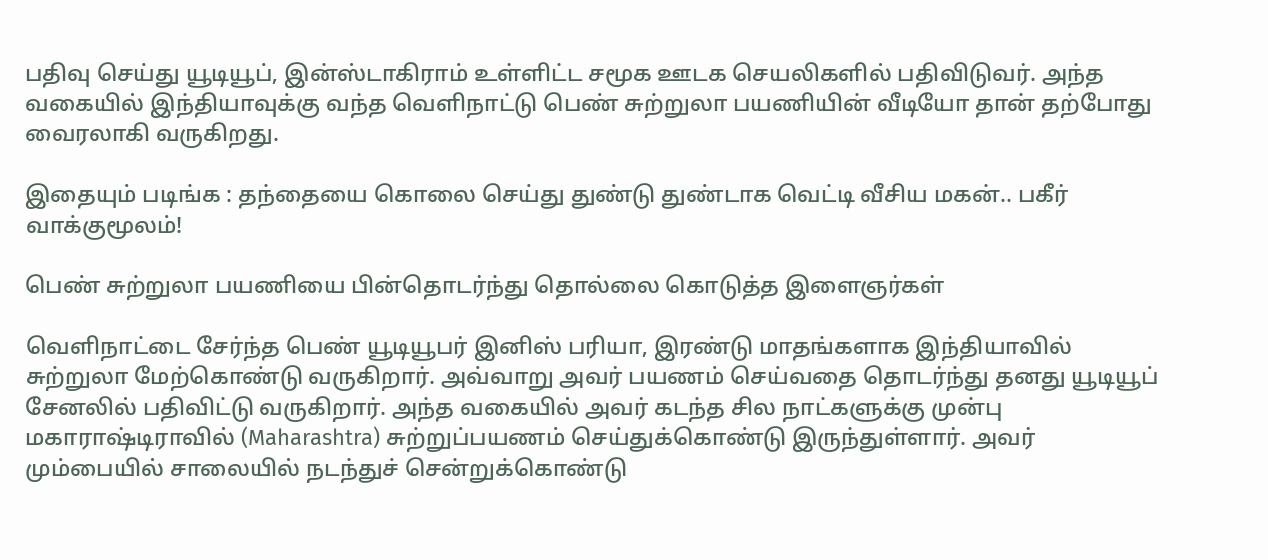பதிவு செய்து யூடியூப், இன்ஸ்டாகிராம் உள்ளிட்ட சமூக ஊடக செயலிகளில் பதிவிடுவர். அந்த வகையில் இந்தியாவுக்கு வந்த வெளிநாட்டு பெண் சுற்றுலா பயணியின் வீடியோ தான் தற்போது வைரலாகி வருகிறது.

இதையும் படிங்க : தந்தையை கொலை செய்து துண்டு துண்டாக வெட்டி வீசிய மகன்.. பகீர் வாக்குமூலம்!

பெண் சுற்றுலா பயணியை பின்தொடர்ந்து தொல்லை கொடுத்த இளைஞர்கள்

வெளிநாட்டை சேர்ந்த பெண் யூடியூபர் இனிஸ் பரியா, இரண்டு மாதங்களாக இந்தியாவில் சுற்றுலா மேற்கொண்டு வருகிறார். அவ்வாறு அவர் பயணம் செய்வதை தொடர்ந்து தனது யூடியூப் சேனலில் பதிவிட்டு வருகிறார். அந்த வகையில் அவர் கடந்த சில நாட்களுக்கு முன்பு மகாராஷ்டிராவில் (Maharashtra) சுற்றுப்பயணம் செய்துக்கொண்டு இருந்துள்ளார். அவர் மும்பையில் சாலையில் நடந்துச் சென்றுக்கொண்டு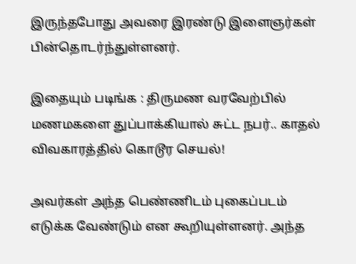இருந்தபோது அவரை இரண்டு இளைஞர்கள் பின்தொடர்ந்துள்ளனர்.

இதையும் படிங்க : திருமண வரவேற்பில் மணமகளை துப்பாக்கியால் சுட்ட நபர்.. காதல் விவகாரத்தில் கொடூர செயல்!

அவர்கள் அந்த பெண்ணிடம் புகைப்படம் எடுக்க வேண்டும் என கூறியுள்ளனர். அந்த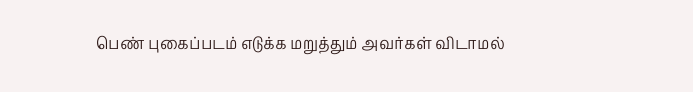பெண் புகைப்படம் எடுக்க மறுத்தும் அவர்கள் விடாமல்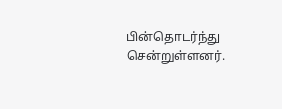பின்தொடர்ந்து சென்றுள்ளனர்.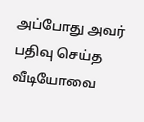அப்போது அவர் பதிவு செய்த வீடியோவை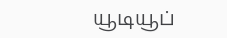யூடியூப்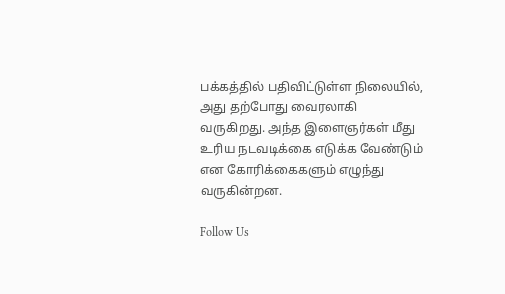பக்கத்தில் பதிவிட்டுள்ள நிலையில், அது தற்போது வைரலாகி வருகிறது. அந்த இளைஞர்கள் மீது உரிய நடவடிக்கை எடுக்க வேண்டும் என கோரிக்கைகளும் எழுந்து வருகின்றன.

Follow Us